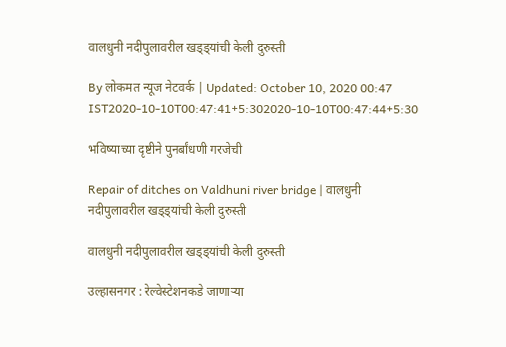वालधुनी नदीपुलावरील खड्ड्यांची केली दुरुस्ती

By लोकमत न्यूज नेटवर्क | Updated: October 10, 2020 00:47 IST2020-10-10T00:47:41+5:302020-10-10T00:47:44+5:30

भविष्याच्या दृष्टीने पुनर्बांधणी गरजेची

Repair of ditches on Valdhuni river bridge | वालधुनी नदीपुलावरील खड्ड्यांची केली दुरुस्ती

वालधुनी नदीपुलावरील खड्ड्यांची केली दुरुस्ती

उल्हासनगर : रेल्वेस्टेशनकडे जाणाऱ्या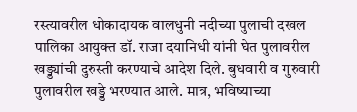रस्त्यावरील धोकादायक वालधुनी नदीच्या पुलाची दखल पालिका आयुक्त डॉ. राजा दयानिधी यांनी घेत पुलावरील खड्ड्यांची दुरुस्ती करण्याचे आदेश दिले. बुधवारी व गुरुवारी पुलावरील खड्डे भरण्यात आले. मात्र, भविष्याच्या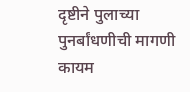दृष्टीने पुलाच्या पुनर्बांधणीची मागणी कायम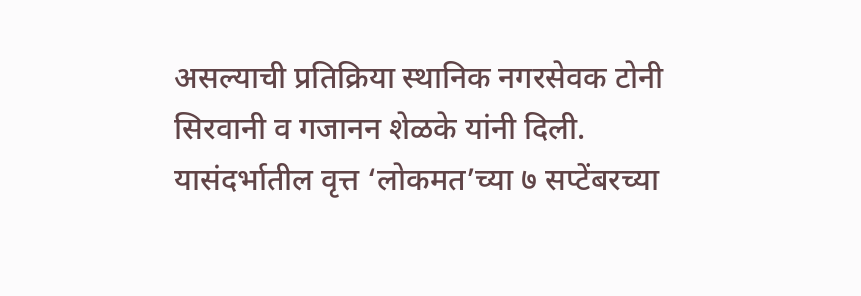असल्याची प्रतिक्रिया स्थानिक नगरसेवक टोनी सिरवानी व गजानन शेळके यांनी दिली. यासंदर्भातील वृत्त ‘लोकमत’च्या ७ सप्टेंबरच्या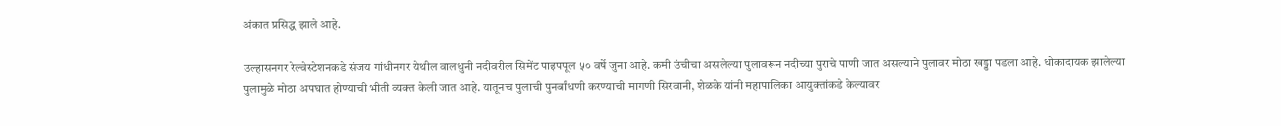अंकात प्रसिद्ध झाले आहे.

उल्हासनगर रेल्वेस्टेशनकडे संजय गांधीनगर येथील वालधुनी नदीवरील सिमेंट पाइपपूल ५० वर्षे जुना आहे. कमी उंचीचा असलेल्या पुलावरून नदीच्या पुराचे पाणी जात असल्याने पुलावर मोठा खड्डा पडला आहे. धोकादायक झालेल्या पुलामुळे मोठा अपघात होण्याची भीती व्यक्त केली जात आहे. यातूनच पुलाची पुनर्बांधणी करण्याची मागणी सिरवानी, शेळके यांनी महापालिका आयुक्तांकडे केल्यावर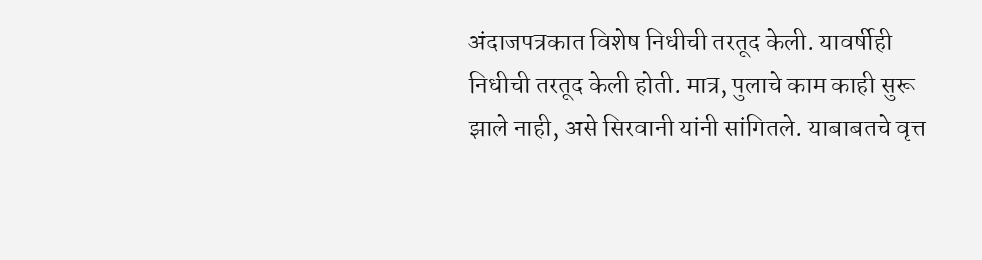अंदाजपत्रकात विशेष निधीची तरतूद केली. यावर्षीही निधीची तरतूद केली होती. मात्र, पुलाचे काम काही सुरू झाले नाही, असे सिरवानी यांनी सांगितले. याबाबतचे वृत्त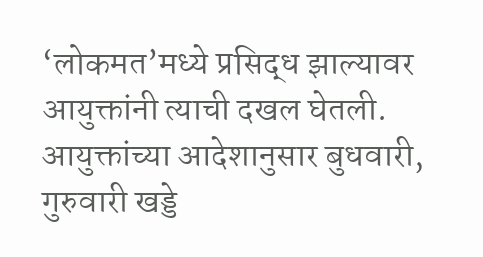‘लोकमत’मध्ये प्रसिद्ध झाल्यावर आयुक्तांनी त्याची दखल घेतली. आयुक्तांच्या आदेशानुसार बुधवारी, गुरुवारी खड्डे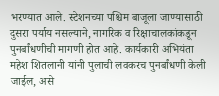भरण्यात आले. स्टेशनच्या पश्चिम बाजूला जाण्यासाठी दुसरा पर्याय नसल्याने, नागरिक व रिक्षाचालकांकडून पुनर्बांधणीची मागणी होत आहे. कार्यकारी अभियंता महेश शितलानी यांनी पुलाची लवकरच पुनर्बांधणी केली जाईल, असे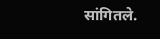सांगितले.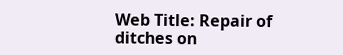Web Title: Repair of ditches on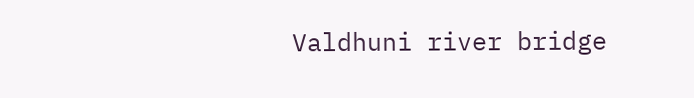Valdhuni river bridge